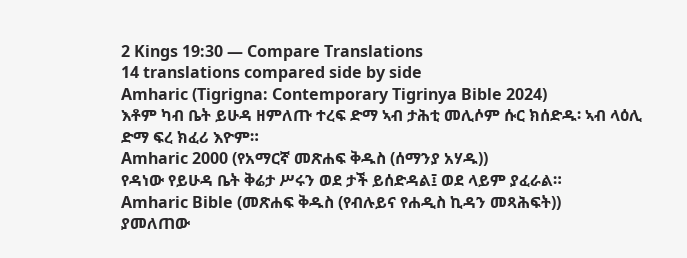2 Kings 19:30 — Compare Translations
14 translations compared side by side
Amharic (Tigrigna: Contemporary Tigrinya Bible 2024)
እቶም ካብ ቤት ይሁዳ ዘምለጡ ተረፍ ድማ ኣብ ታሕቲ መሊሶም ሱር ክሰድዱ፡ ኣብ ላዕሊ ድማ ፍረ ክፈሪ እዮም።
Amharic 2000 (የአማርኛ መጽሐፍ ቅዱስ (ሰማንያ አሃዱ))
የዳነው የይሁዳ ቤት ቅሬታ ሥሩን ወደ ታች ይሰድዳል፤ ወደ ላይም ያፈራል።
Amharic Bible (መጽሐፍ ቅዱስ (የብሉይና የሐዲስ ኪዳን መጻሕፍት))
ያመለጠው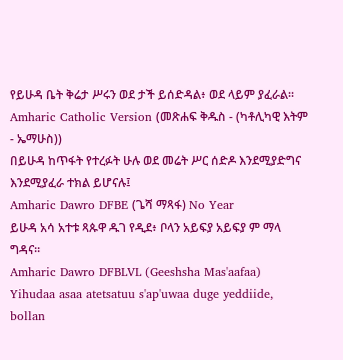የይሁዳ ቤት ቅሬታ ሥሩን ወደ ታች ይሰድዳል፥ ወደ ላይም ያፈራል።
Amharic Catholic Version (መጽሐፍ ቅዱስ - (ካቶሊካዊ እትም - ኤማሁስ))
በይሁዳ ከጥፋት የተረፉት ሁሉ ወደ መሬት ሥር ሰድዶ እንደሚያድግና እንደሚያፈራ ተክል ይሆናሉ፤
Amharic Dawro DFBE (ጌሻ ማጻፋ) No Year
ይሁዳ አሳ አተቱ ጻጱዋ ዱገ የዲደ፥ ቦላን አይፍያ አይፍያ ም ማላ ግዳና።
Amharic Dawro DFBLVL (Geeshsha Mas'aafaa)
Yihudaa asaa atetsatuu s'ap'uwaa duge yeddiide, bollan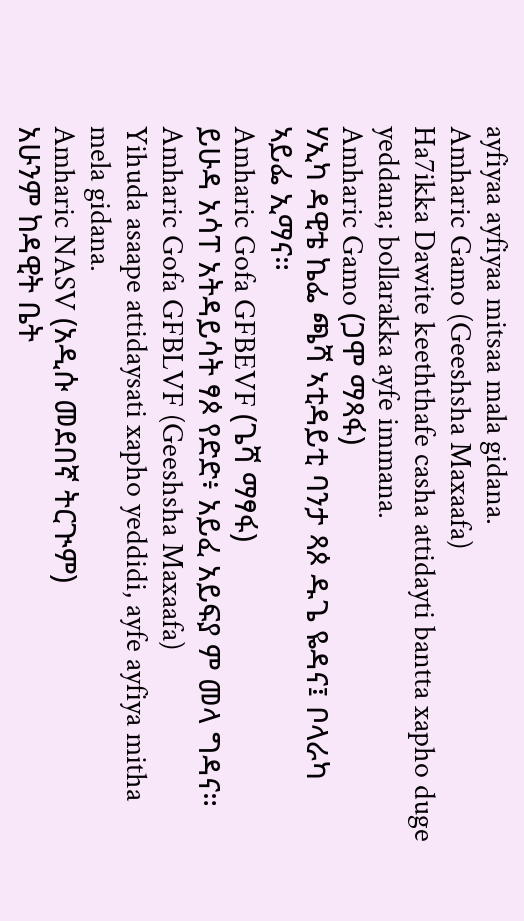ayfiyaa ayfiyaa mitsaa mala gidana.
Amharic Gamo (Geeshsha Maxaafa)
Ha7ikka Dawite keeththafe casha attidayti bantta xapho duge yeddana; bollarakka ayfe immana.
Amharic Gamo (ጋሞ ማጻፋ)
ሃኢካ ዳዊቴ ኬፌ ጫሻ ኣቲዳይቲ ባንታ ጻጶ ዱጌ ዬዳና፤ ቦላራካ ኣይፌ ኢማና።
Amharic Gofa GFBEVF (ጌሻ ማፃፋ)
ይሁዳ አሳፐ አትዳይሳት ፃጶ የድድ፥ አይፈ አይፍያ ም መላ ግዳና።
Amharic Gofa GFBLVF (Geeshsha Maxaafa)
Yihuda asaape attidaysati xapho yeddidi, ayfe ayfiya mitha mela gidana.
Amharic NASV (አዲሱ መደበኛ ትርጒም)
አሁንም ከዳዊት ቤት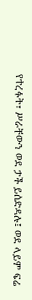የተረፉት፣ ሥራቸውን ወደ ታች ይሰድዳሉ፤ ወደ ላይም ፍሬ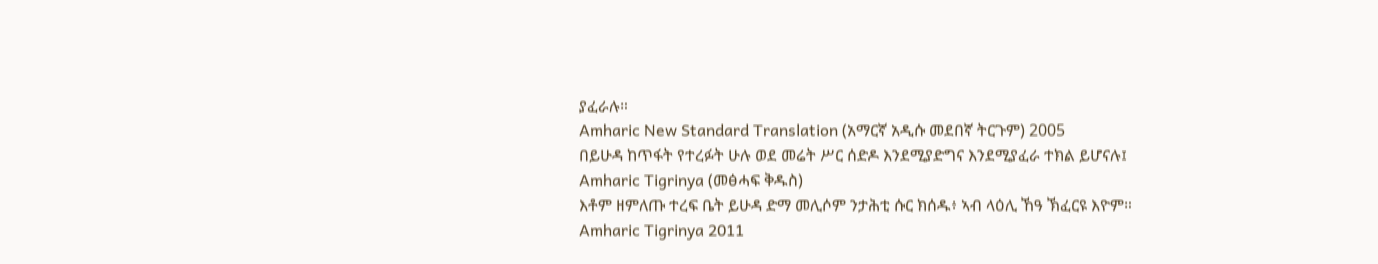ያፈራሉ።
Amharic New Standard Translation (አማርኛ አዲሱ መደበኛ ትርጉም) 2005
በይሁዳ ከጥፋት የተረፉት ሁሉ ወደ መሬት ሥር ሰድዶ እንደሚያድግና እንደሚያፈራ ተክል ይሆናሉ፤
Amharic Tigrinya (መፅሓፍ ቅዱስ)
እቶም ዘምለጡ ተረፍ ቤት ይሁዳ ድማ መሊሶም ንታሕቲ ሱር ክሰዱ፥ ኣብ ላዕሊ ኸዓ ኽፈርዩ እዮም።
Amharic Tigrinya 2011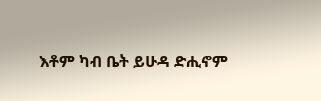እቶም ካብ ቤት ይሁዳ ድሒኖም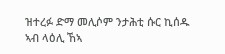ዝተረፉ ድማ መሊሶም ንታሕቲ ሱር ኪሰዱ ኣብ ላዕሊ ኸኣ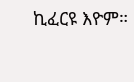ኪፈርዩ እዮም።